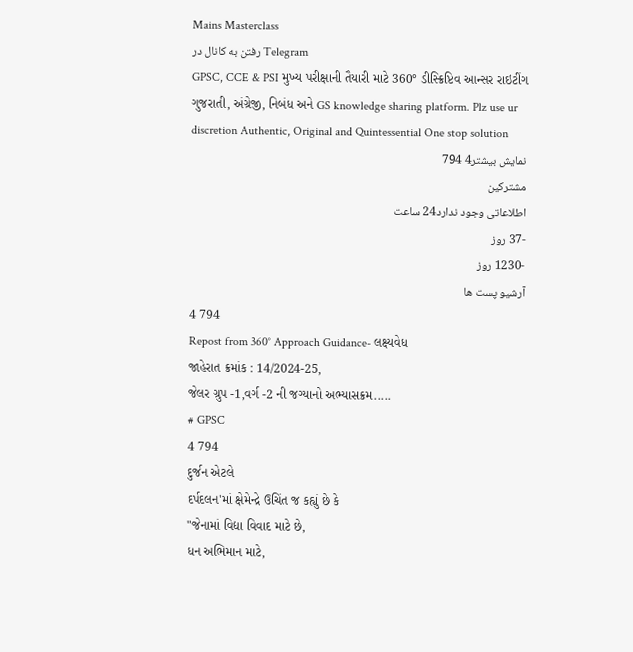Mains Masterclass
رفتن به کانال در Telegram
GPSC, CCE & PSI મુખ્ય પરીક્ષાની તૈયારી માટે 360° ડીસ્ક્રિપ્ટિવ આન્સર રાઇટીંગ ગુજરાતી, અંગ્રેજી, નિબંધ અને GS knowledge sharing platform. Plz use ur discretion Authentic, Original and Quintessential One stop solution
نمایش بیشتر4 794
مشترکین
اطلاعاتی وجود ندارد24 ساعت
-37 روز
-1230 روز
آرشیو پست ها
4 794
Repost from 360° Approach Guidance- લક્ષ્યવેધ
જાહેરાત ક્રમાંક : 14/2024-25,
જેલર ગ્રુપ -1,વર્ગ -2 ની જગ્યાનો અભ્યાસક્રમ.....
# GPSC
4 794
દુર્જન એટલે
દર્પદલન'માં ક્ષેમેન્દ્રે ઉચિંત જ કહ્યું છે કે
"જેનામાં વિદ્યા વિવાદ માટે છે,
ધન અભિમાન માટે,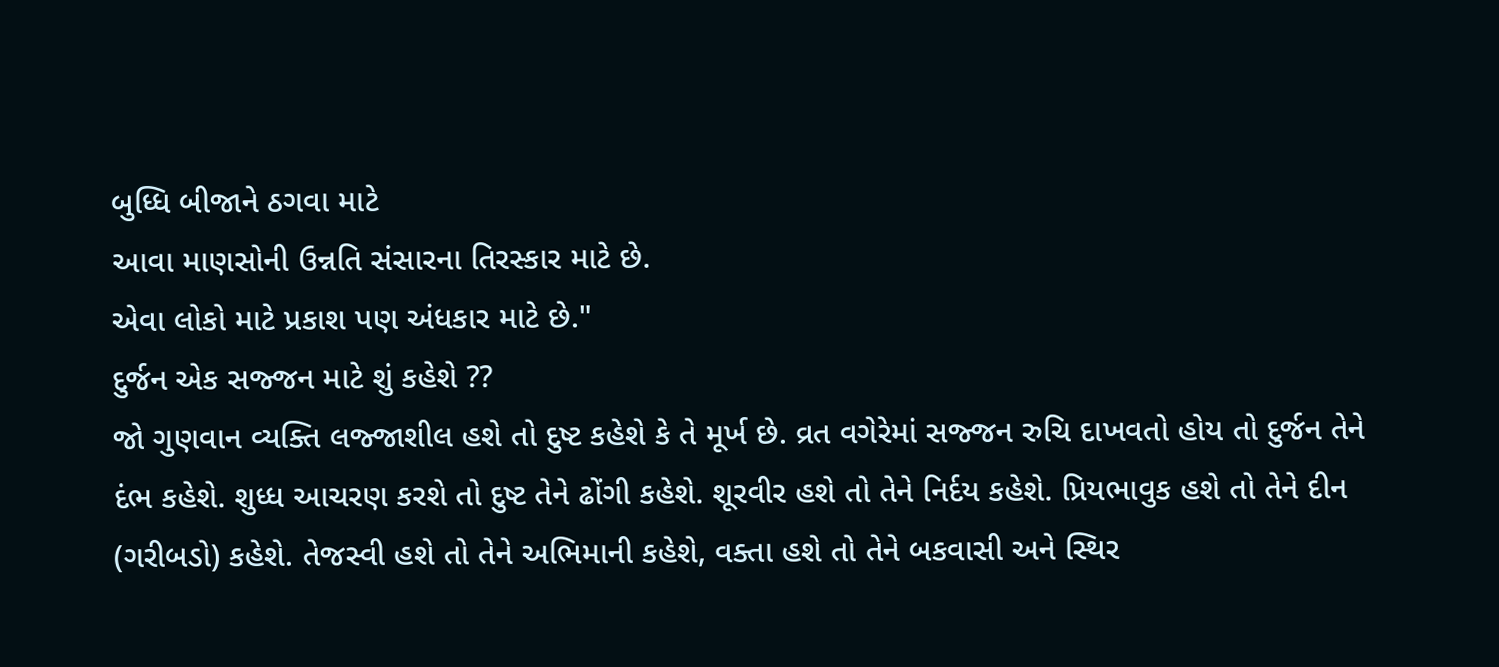બુધ્ધિ બીજાને ઠગવા માટે
આવા માણસોની ઉન્નતિ સંસારના તિરસ્કાર માટે છે.
એવા લોકો માટે પ્રકાશ પણ અંધકાર માટે છે."
દુર્જન એક સજ્જન માટે શું કહેશે ??
જો ગુણવાન વ્યક્તિ લજ્જાશીલ હશે તો દુષ્ટ કહેશે કે તે મૂર્ખ છે. વ્રત વગેરેમાં સજ્જન રુચિ દાખવતો હોય તો દુર્જન તેને દંભ કહેશે. શુધ્ધ આચરણ કરશે તો દુષ્ટ તેને ઢોંગી કહેશે. શૂરવીર હશે તો તેને નિર્દય કહેશે. પ્રિયભાવુક હશે તો તેને દીન (ગરીબડો) કહેશે. તેજસ્વી હશે તો તેને અભિમાની કહેશે, વક્તા હશે તો તેને બકવાસી અને સ્થિર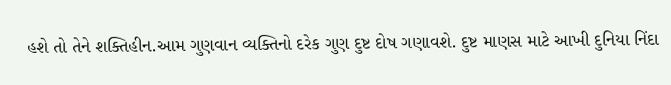હશે તો તેને શક્તિહીન.આમ ગુણવાન વ્યક્તિનો દરેક ગુણ દુષ્ટ દોષ ગણાવશે. દુષ્ટ માણસ માટે આખી દુનિયા નિંદા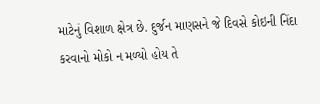માટેનું વિશાળ ક્ષેત્ર છે. દુર્જન માણસને જે દિવસે કોઇની નિંદા કરવાનો મોકો ન મળ્યો હોય તે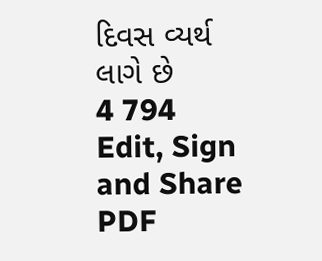દિવસ વ્યર્થ લાગે છે
4 794
Edit, Sign and Share PDF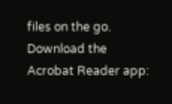files on the go. Download the Acrobat Reader app: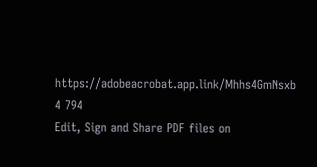https://adobeacrobat.app.link/Mhhs4GmNsxb
4 794
Edit, Sign and Share PDF files on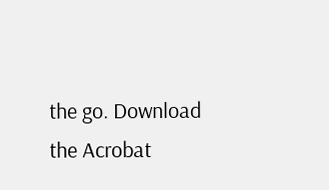the go. Download the Acrobat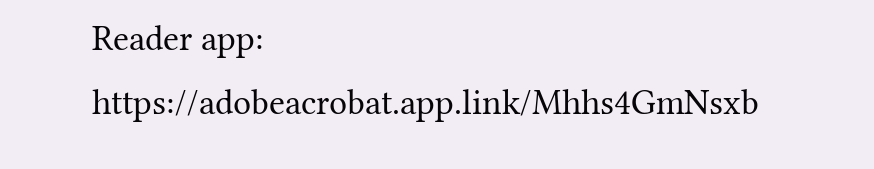Reader app: https://adobeacrobat.app.link/Mhhs4GmNsxb